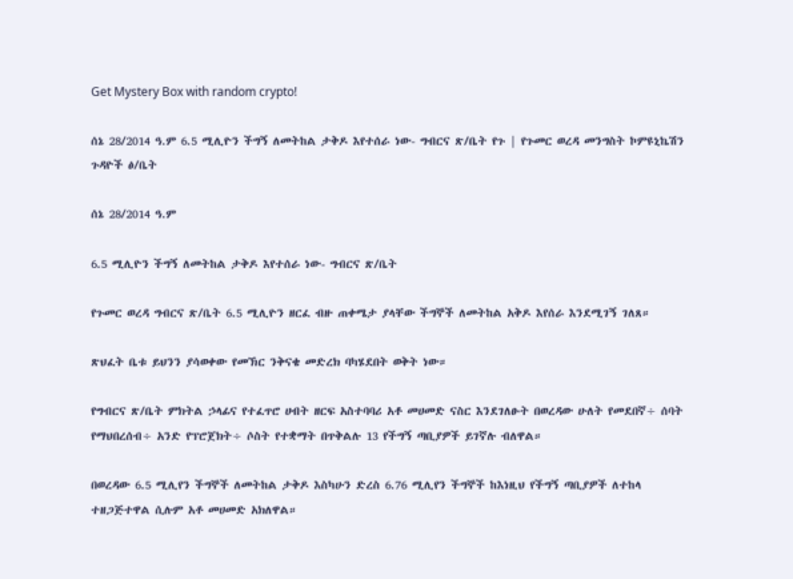Get Mystery Box with random crypto!

ሰኔ 28/2014 ዓ.ም 6.5 ሚሊዮን ችግኝ ለመትከል ታቅዶ እየተሰራ ነው- ግብርና ጽ/ቤት የጉ | የጉመር ወረዳ መንግስት ኮምዩኒኬሽን ጉዳዮች ፅ/ቤት

ሰኔ 28/2014 ዓ.ም

6.5 ሚሊዮን ችግኝ ለመትከል ታቅዶ እየተሰራ ነው- ግብርና ጽ/ቤት

የጉመር ወረዳ ግብርና ጽ/ቤት 6.5 ሚሊዮን ዘርፈ ብዙ ጠቀሜታ ያላቸው ችግኞች ለመትከል አቅዶ እየሰራ እንደሚገኝ ገለጸ።

ጽህፈት ቤቱ ይህንን ያሳወቀው የመኽር ንቅናቄ መድረክ ባካሄደበት ወቅት ነው።

የግብርና ጽ/ቤት ምክትል ኃላፊና የተፈጥሮ ሀብት ዘርፍ አስተባባሪ አቶ መሀመድ ናስር እንደገለፁት በወረዳው ሁለት የመደበኛ÷ ሰባት የማህበረሰብ÷ አንድ የፕሮጀክት÷ ሶስት የተቋማት በጥቅልሉ 13 የችግኝ ጣቢያዎች ይገኛሉ ብለዋል።

በወረዳው 6.5 ሚሊየን ችግኞች ለመትከል ታቅዶ እስካሁን ድረስ 6.76 ሚሊየን ችግኞች ከእነዚህ የችግኝ ጣቢያዎች ለተከላ ተዘጋጅተዋል ሲሉም አቶ መሀመድ አክለዋል።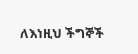ለእነዚህ ችግኞች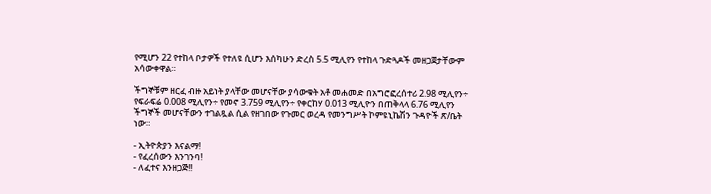የሚሆን 22 የተከላ ቦታዎች የተለዩ ሲሆን እሰካሁን ድረስ 5.5 ሚሊየን የተከላ ጉድጓዶች መዘጋጀታቸውም አሳውቀዋል።

ችግኞቹም ዘርፈ ብዙ አይነት ያላቸው መሆናቸው ያሳውቁት አቶ መሐመድ በአግሮፎረሰተሪ 2.98 ሚሊየን÷ የፍራፍሬ 0.008 ሚሊየን÷ የመኖ 3.759 ሚሊየን÷ የቀርከሃ 0.013 ሚሊዮን በጠቅላላ 6.76 ሚሊየን ችግኞች መሆናቸውን ተገልጿል ሲል የዘገበው የጉመር ወረዳ የመንግሥት ኮምዩኒኬሽን ጉዳዮች ጽ/ቤት ነው።

- ኢትዮጵያን እናልማ!
- የፈረሰውን እንገንባ!
- ለፈተና እንዘጋጅ!!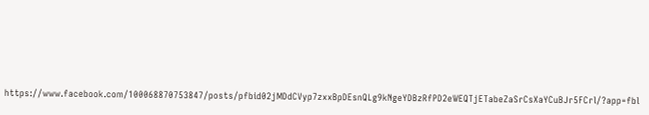https://www.facebook.com/100068870753847/posts/pfbid02jMDdCVyp7zxxBpDEsnQLg9kNgeYDBzRfPD2eWEQTjETabeZaSrCsXaYCuBJr5FCrl/?app=fbl